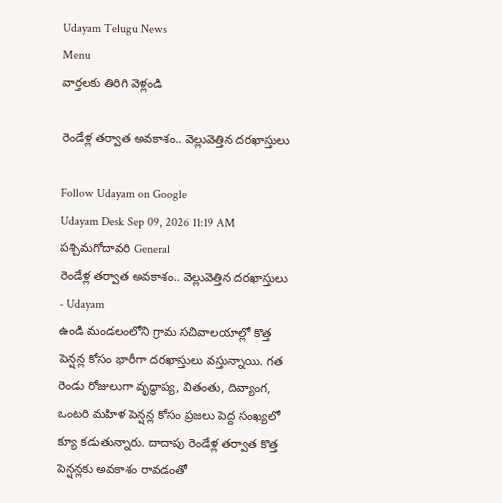Udayam Telugu News
Menu
వార్తలకు తిరిగి వెళ్లండి

రెండేళ్ల తర్వాత అవకాశం.. వెల్లువెత్తిన దరఖాస్తులు

Follow Udayam on Google
Udayam Desk Sep 09, 2026 11:19 AM పశ్చిమగోదావరి General
రెండేళ్ల తర్వాత అవకాశం.. వెల్లువెత్తిన దరఖాస్తులు - Udayam
ఉండి మండలంలోని గ్రామ సచివాలయాల్లో కొత్త పెన్షన్ల కోసం భారీగా దరఖాస్తులు వస్తున్నాయి. గత రెండు రోజులుగా వృద్ధాప్య, వితంతు, దివ్యాంగ, ఒంటరి మహిళ పెన్షన్ల కోసం ప్రజలు పెద్ద సంఖ్యలో క్యూ కడుతున్నారు. దాదాపు రెండేళ్ల తర్వాత కొత్త పెన్షన్లకు అవకాశం రావడంతో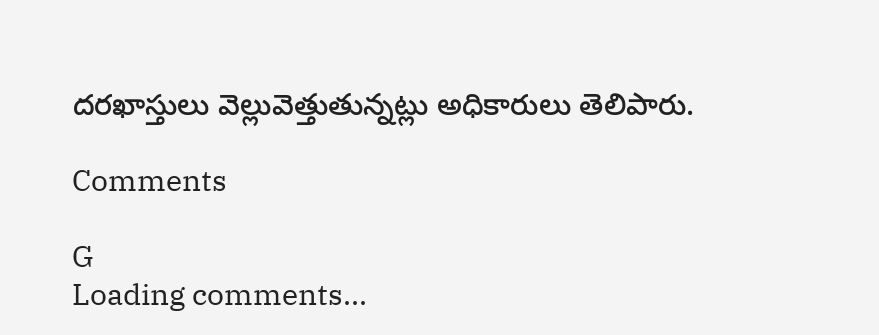దరఖాస్తులు వెల్లువెత్తుతున్నట్లు అధికారులు తెలిపారు.

Comments

G
Loading comments...